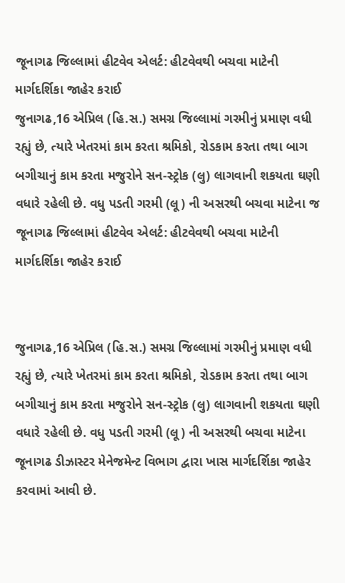જૂનાગઢ જિલ્લામાં હીટવેવ એલર્ટ: હીટવેવથી બચવા માટેની માર્ગદર્શિકા જાહેર કરાઈ
જુનાગઢ,16 એપ્રિલ (હિ.સ.) સમગ્ર જિલ્લામાં ગરમીનું પ્રમાણ વધી રહ્યું છે, ત્યારે ખેતરમાં કામ કરતા શ્રમિકો, રોડકામ કરતા તથા બાગ બગીચાનું કામ કરતા મજુરોને સન-સ્ટ્રોક (લુ) લાગવાની શકયતા ઘણી વધારે રહેલી છે. વધુ પડતી ગરમી (લૂ) ની અસરથી બચવા માટેના જ
જૂનાગઢ જિલ્લામાં હીટવેવ એલર્ટ: હીટવેવથી બચવા માટેની માર્ગદર્શિકા જાહેર કરાઈ


જુનાગઢ,16 એપ્રિલ (હિ.સ.) સમગ્ર જિલ્લામાં ગરમીનું પ્રમાણ વધી રહ્યું છે, ત્યારે ખેતરમાં કામ કરતા શ્રમિકો, રોડકામ કરતા તથા બાગ બગીચાનું કામ કરતા મજુરોને સન-સ્ટ્રોક (લુ) લાગવાની શકયતા ઘણી વધારે રહેલી છે. વધુ પડતી ગરમી (લૂ) ની અસરથી બચવા માટેના જૂનાગઢ ડીઝાસ્ટર મેનેજમેન્ટ વિભાગ દ્વારા ખાસ માર્ગદર્શિકા જાહેર કરવામાં આવી છે.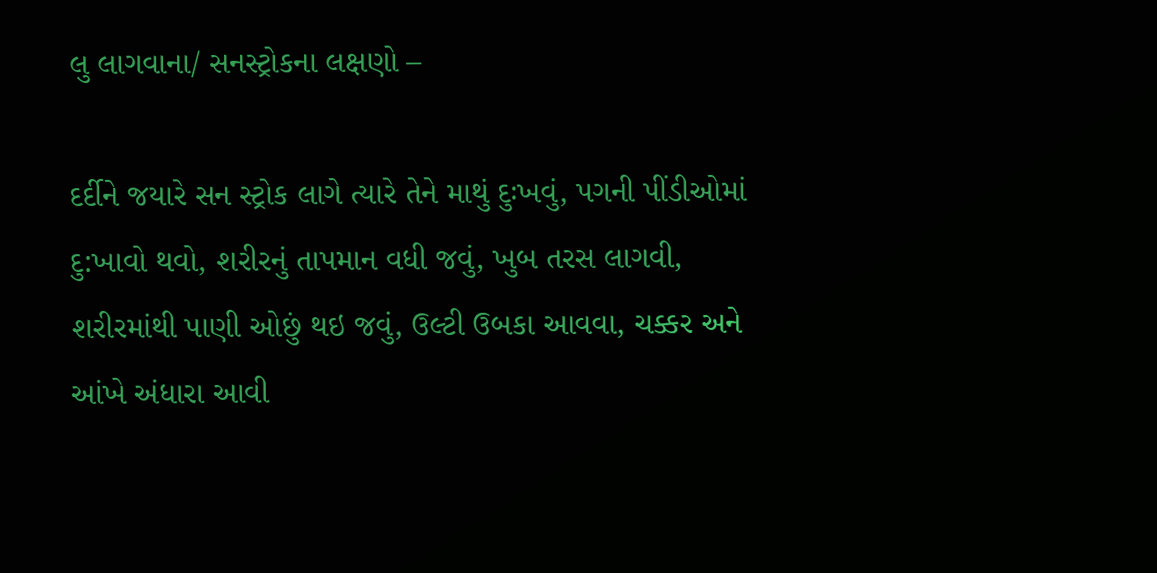લુ લાગવાના/ સનસ્ટ્રોકના લક્ષણો –

દર્દીને જયારે સન સ્ટ્રોક લાગે ત્યારે તેને માથું દુઃખવું, પગની પીંડીઓમાં દુ:ખાવો થવો, શરીરનું તાપમાન વધી જવું, ખુબ તરસ લાગવી, શરીરમાંથી પાણી ઓછું થઇ જવું, ઉલ્ટી ઉબકા આવવા, ચક્કર અને આંખે અંધારા આવી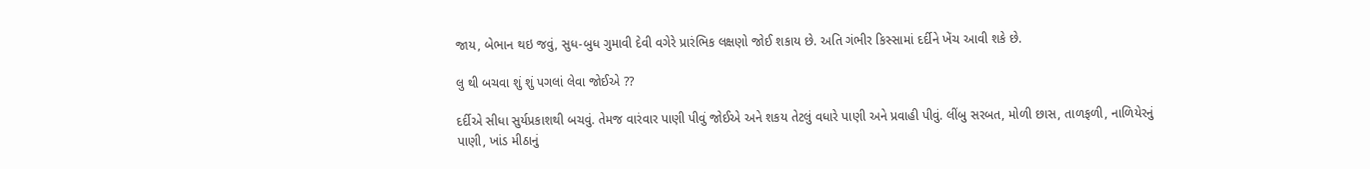જાય, બેભાન થઇ જવું, સુધ-બુધ ગુમાવી દેવી વગેરે પ્રારંભિક લક્ષણો જોઈ શકાય છે. અતિ ગંભીર કિસ્સામાં દર્દીને ખેંચ આવી શકે છે.

લુ થી બચવા શું શું પગલાં લેવા જોઈએ ??

દર્દીએ સીધા સુર્યપ્રકાશથી બચવું. તેમજ વારંવાર પાણી પીવું જોઈએ અને શકય તેટલું વધારે પાણી અને પ્રવાહી પીવું. લીંબુ સરબત, મોળી છાસ, તાળફળી, નાળિયેરનું પાણી, ખાંડ મીઠાનું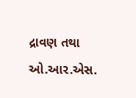દ્રાવણ તથા ઓ.આર.એસ.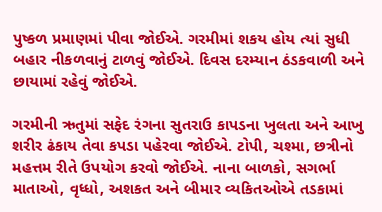પુષ્કળ પ્રમાણમાં પીવા જોઈએ. ગરમીમાં શકય હોય ત્યાં સુધી બહાર નીકળવાનું ટાળવું જોઈએ. દિવસ દરમ્યાન ઠંડકવાળી અને છાયામાં રહેવું જોઈએ.

ગરમીની ઋતુમાં સફેદ રંગના સુતરાઉ કાપડના ખુલતા અને આખુ શરીર ઢંકાય તેવા કપડા પહેરવા જોઈએ. ટોપી, ચશ્મા, છત્રીનો મહત્તમ રીતે ઉપયોગ કરવો જોઈએ. નાના બાળકો, સગર્ભા માતાઓ, વૃધ્ધો, અશકત અને બીમાર વ્યકિતઓએ તડકામાં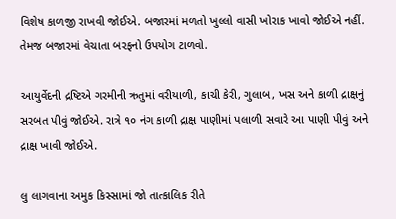વિશેષ કાળજી રાખવી જોઈએ. બજારમાં મળતો ખુલ્લો વાસી ખોરાક ખાવો જોઈએ નહીં. તેમજ બજારમાં વેચાતા બરફનો ઉપયોગ ટાળવો.

આયુર્વેદની દ્રષ્ટિએ ગરમીની ઋતુમાં વરીયાળી, કાચી કેરી, ગુલાબ, ખસ અને કાળી દ્રાક્ષનું સરબત પીવું જોઈએ. રાત્રે ૧૦ નંગ કાળી દ્રાક્ષ પાણીમાં પલાળી સવારે આ પાણી પીવું અને દ્રાક્ષ ખાવી જોઈએ.

લુ લાગવાના અમુક કિસ્સામાં જો તાત્કાલિક રીતે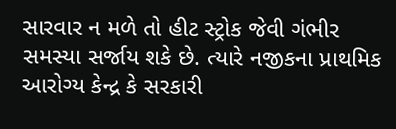સારવાર ન મળે તો હીટ સ્ટ્રોક જેવી ગંભીર સમસ્યા સર્જાય શકે છે. ત્યારે નજીકના પ્રાથમિક આરોગ્ય કેન્દ્ર કે સરકારી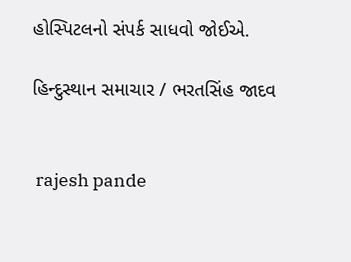હોસ્પિટલનો સંપર્ક સાધવો જોઈએ.

હિન્દુસ્થાન સમાચાર / ભરતસિંહ જાદવ


 rajesh pande